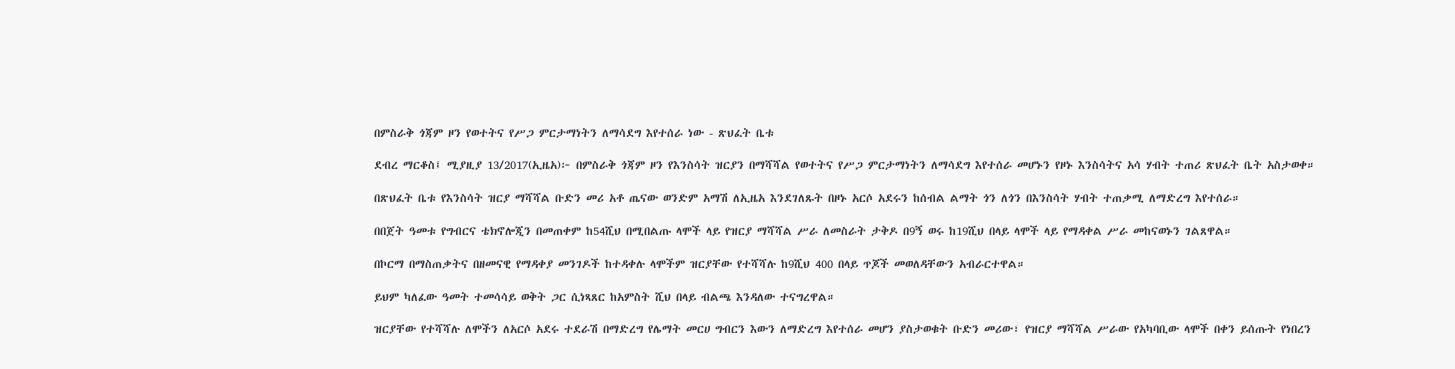በምስራቅ ጎጃም ዞን የወተትና የሥጋ ምርታማነትን ለማሳደግ እየተሰራ ነው - ጽህፈት ቤቱ

ደብረ ማርቆስ፤ ሚያዚያ 13/2017(ኢዜአ)፦ በምስራቅ ጎጃም ዞን የእንስሳት ዝርያን በማሻሻል የወተትና የሥጋ ምርታማነትን ለማሳደግ እየተሰራ መሆኑን የዞኑ እንስሳትና አሳ ሃብት ተጠሪ ጽህፈት ቤት አስታወቀ።

በጽህፈት ቤቱ የእንስሳት ዝርያ ማሻሻል ቡድን መሪ አቶ ጤናው ወንድም አማሽ ለኢዜአ እንደገለጹት በዞኑ አርሶ አደሩን ከሰብል ልማት ጎን ለጎን በእንስሳት ሃብት ተጠቃሚ ለማድረግ እየተሰራ።

በበጀት ዓመቱ የግብርና ቴክኖሎጂን በመጠቀም ከ54ሺህ በሚበልጡ ላሞች ላይ የዝርያ ማሻሻል ሥራ ለመስራት ታቅዶ በ9ኝ ወሩ ከ19ሺህ በላይ ላሞች ላይ የማዳቀል ሥራ መከናወኑን ገልጸዋል።

በኮርማ በማስጠቃትና በዘመናዊ የማዳቀያ መንገዶች ከተዳቀሉ ላሞችም ዝርያቸው የተሻሻሉ ከ9ሺህ 400 በላይ ጥጆች መወለዳቸውን አብራርተዋል።

ይህም ካለፈው ዓመት ተመሳሳይ ወቅት ጋር ሲነጻጸር ከአምስት ሺህ በላይ ብልጫ እንዳለው ተናግረዋል።

ዝርያቸው የተሻሻሉ ለሞችን ለአርሶ አደሩ ተደራሽ በማድረግ የሌማት መርሀ ግብርን እውን ለማድረግ እየተሰራ መሆን ያስታወቁት ቡድን መሪው፣ የዝርያ ማሻሻል ሥራው የአካባቢው ላሞች በቀን ይሰጡት የነበረን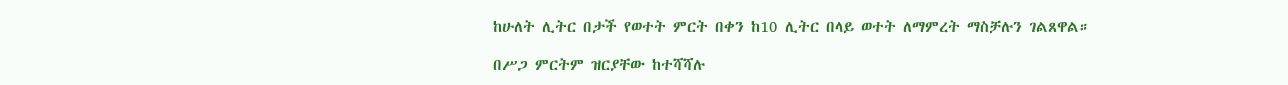ከሁለት ሊትር በታች የወተት ምርት በቀን ከ10 ሊትር በላይ ወተት ለማምረት ማስቻሉን ገልጸዋል።

በሥጋ ምርትም ዝርያቸው ከተሻሻሉ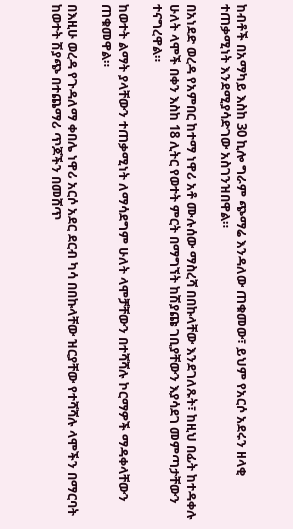ከብቶች በአማካይ እስከ 30 ኪሎ ግራም ጭማሬ እንዳለው ጠቁመው፣ ይህም የአርሶ አደሩን ዘላቂ ተጠቃሚነት እንደሚያሳድገው አስገንዝበዋል።

በአነደድ ወረዳ የአምበር ከተማ ነዋሪ አቶ ሙሉሰው ማስረሻ በበኩላቸው እንደገለጹት፣ ከዚህ በፊት ከተዳቀሉ ሁለት ላሞች በቀን እስከ 18 ሊትር የወተት ምርት በማግኘት ከሽያጩ ገቢያቸውን እያሳደገ መምጣታቸውን ተናግረዋል።

ከወተት ልማት ያላቸውን ተጠቃሚነት ለማሳደግም ሁለት ላሞቻቸውን በተሻሻሉ ኮርማዎች ማዳቀላቸውን ጠቁመዋል።

በእዚሁ ወረዳ የጉዳለማ ቀበሌ ነዋሪ አርሶ አደር ደርብ ካሳ በበኩላቸው ዝርያቸው የተሻሻሉ ላሞችን በማርባት  ከወተት ሽያጭ በተጨማሪ ጥጆችን በመሸጥ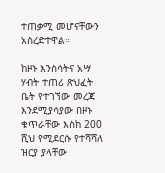ተጠቃሚ መሆናቸውን አስረድተዋል።

ከዞኑ እንስሳትና አሣ ሃብት ተጠሪ ጽህፈት ቤት የተገኘው መረጃ እንደሚያሳያው በዞኑ ቁጥራቸው እስከ 200 ሺህ የሚደርሱ የተሻሻለ ዝርያ ያላቸው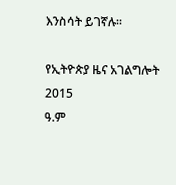እንስሳት ይገኛሉ።

የኢትዮጵያ ዜና አገልግሎት
2015
ዓ.ም